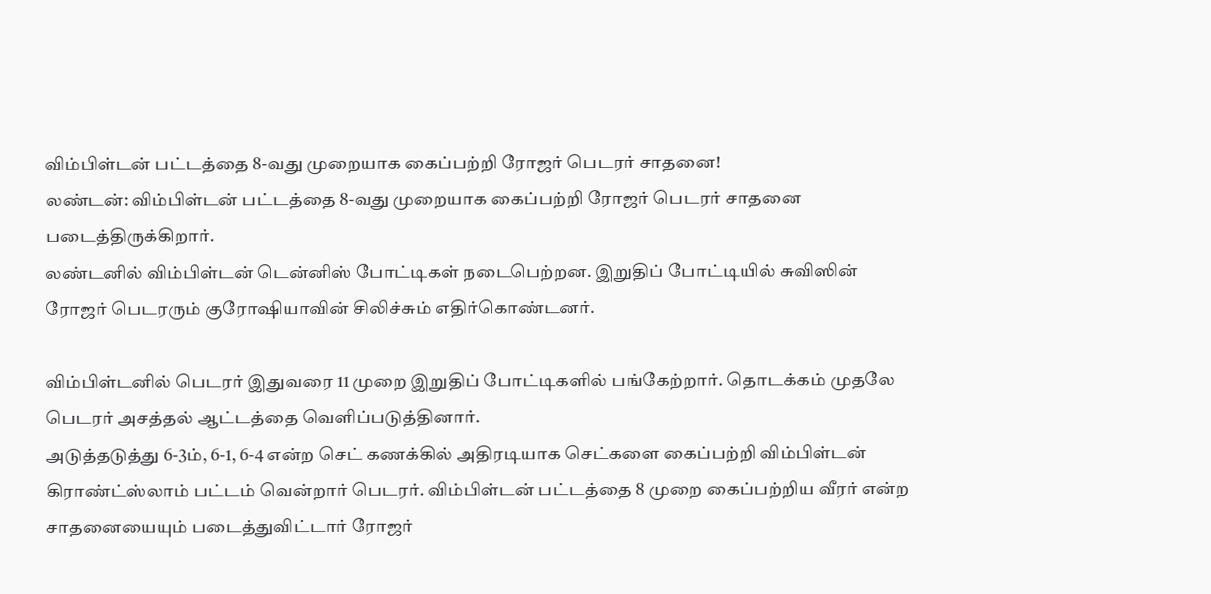விம்பிள்டன் பட்டத்தை 8-வது முறையாக கைப்பற்றி ரோஜர் பெடரர் சாதனை!
லண்டன்: விம்பிள்டன் பட்டத்தை 8-வது முறையாக கைப்பற்றி ரோஜர் பெடரர் சாதனை படைத்திருக்கிறார்.
லண்டனில் விம்பிள்டன் டென்னிஸ் போட்டிகள் நடைபெற்றன. இறுதிப் போட்டியில் சுவிஸின் ரோஜர் பெடரரும் குரோஷியாவின் சிலிச்சும் எதிர்கொண்டனர்.

விம்பிள்டனில் பெடரர் இதுவரை 11 முறை இறுதிப் போட்டிகளில் பங்கேற்றார். தொடக்கம் முதலே பெடரர் அசத்தல் ஆட்டத்தை வெளிப்படுத்தினார்.
அடுத்தடுத்து 6-3ம், 6-1, 6-4 என்ற செட் கணக்கில் அதிரடியாக செட்களை கைப்பற்றி விம்பிள்டன் கிராண்ட்ஸ்லாம் பட்டம் வென்றார் பெடரர். விம்பிள்டன் பட்டத்தை 8 முறை கைப்பற்றிய வீரர் என்ற சாதனையையும் படைத்துவிட்டார் ரோஜர்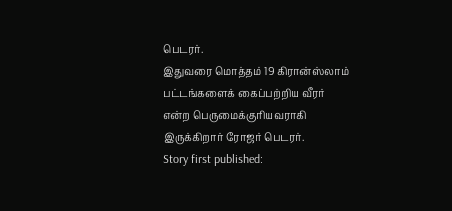பெடரர்.
இதுவரை மொத்தம் 19 கிரான்ஸ்லாம் பட்டங்களைக் கைப்பற்றிய வீரர் என்ற பெருமைக்குரியவராகி இருக்கிறார் ரோஜர் பெடரர்.
Story first published: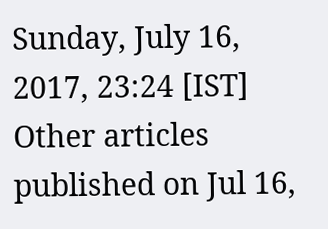Sunday, July 16, 2017, 23:24 [IST]
Other articles published on Jul 16,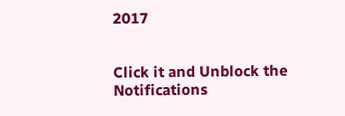2017


Click it and Unblock the Notifications